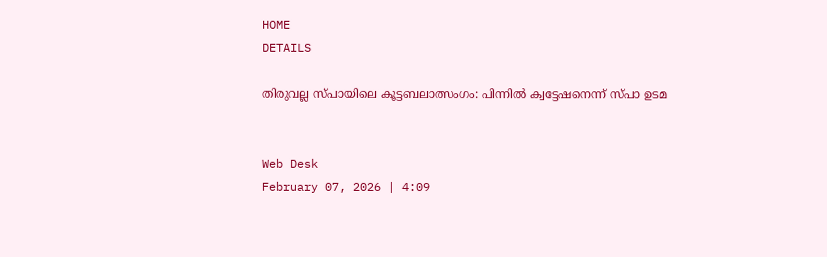HOME
DETAILS

തിരുവല്ല സ്പായിലെ കൂട്ടബലാത്സംഗം: പിന്നില്‍ ക്വട്ടേഷനെന്ന് സ്പാ ഉടമ


Web Desk
February 07, 2026 | 4:09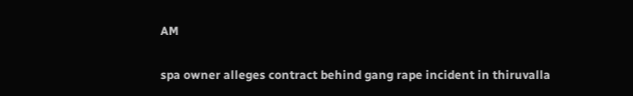AM

spa owner alleges contract behind gang rape incident in thiruvalla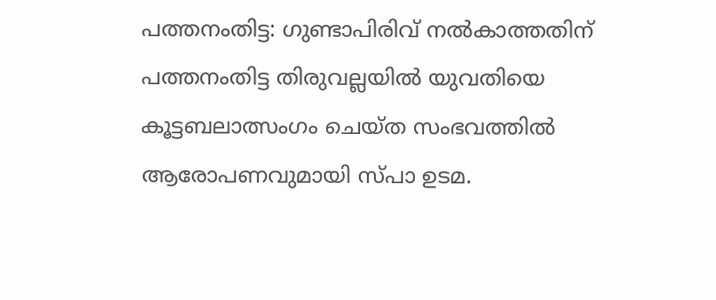പത്തനംതിട്ട: ഗുണ്ടാപിരിവ് നല്‍കാത്തതിന് പത്തനംതിട്ട തിരുവല്ലയില്‍ യുവതിയെ കൂട്ടബലാത്സംഗം ചെയ്ത സംഭവത്തില്‍ ആരോപണവുമായി സ്പാ ഉടമ.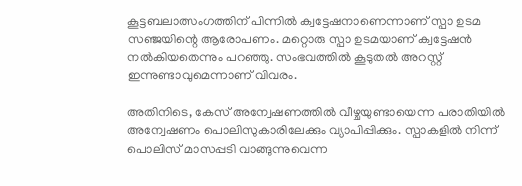കൂട്ടബലാത്സംഗത്തിന് പിന്നില്‍ ക്വട്ടേഷനാണെന്നാണ് സ്പാ ഉടമ സഞ്ജയിന്റെ ആരോപണം. മറ്റൊരു സ്പാ ഉടമയാണ് ക്വട്ടേഷന്‍ നല്‍കിയതെന്നും പറഞ്ഞു. സംഭവത്തില്‍ കൂടുതല്‍ അറസ്റ്റ് ഇന്നുണ്ടാവുമെന്നാണ് വിവരം.

അതിനിടെ, കേസ് അന്വേഷണത്തില്‍ വീഴ്ചയുണ്ടായെന്ന പരാതിയില്‍ അന്വേഷണം പൊലിസുകാരിലേക്കും വ്യാപിപ്പിക്കും. സ്പാകളില്‍ നിന്ന് പൊലിസ് മാസപ്പടി വാങ്ങുന്നുവെന്ന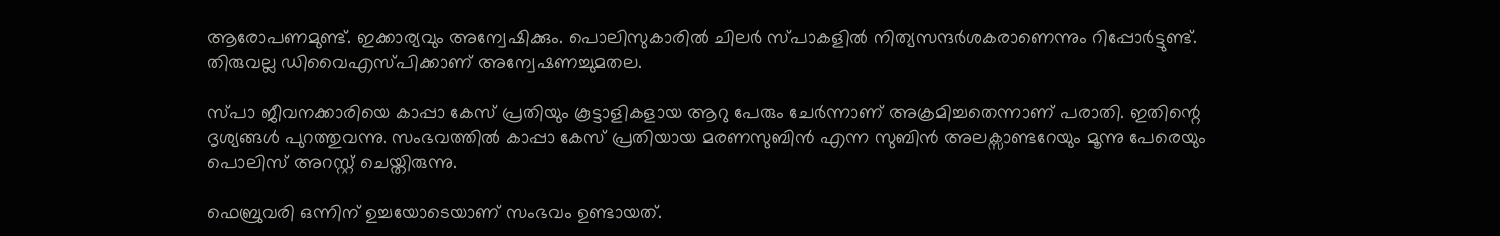ആരോപണമുണ്ട്. ഇക്കാര്യവും അന്വേഷിക്കും. പൊലിസുകാരില്‍ ചിലര്‍ സ്പാകളില്‍ നിത്യസന്ദര്‍ശകരാണെന്നും റിപ്പോര്‍ട്ടുണ്ട്. തിരുവല്ല ഡിവൈഎസ്പിക്കാണ് അന്വേഷണച്ചുമതല.

സ്പാ ജീവനക്കാരിയെ കാപ്പാ കേസ് പ്രതിയും കൂട്ടാളികളായ ആറു പേരും ചേര്‍ന്നാണ് അക്രമിച്ചതെന്നാണ് പരാതി. ഇതിന്റെ ദൃശ്യങ്ങള്‍ പുറത്തുവന്നു. സംഭവത്തില്‍ കാപ്പാ കേസ് പ്രതിയായ മരണസുബിന്‍ എന്ന സുബിന്‍ അലക്സാണ്ടറേയും മൂന്നു പേരെയും പൊലിസ് അറസ്റ്റ് ചെയ്തിരുന്നു.

ഫെബ്രുവരി ഒന്നിന് ഉച്ചയോടെയാണ് സംഭവം ഉണ്ടായത്.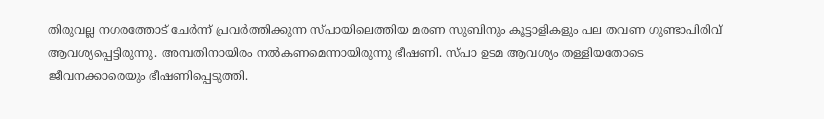തിരുവല്ല നഗരത്തോട് ചേര്‍ന്ന് പ്രവര്‍ത്തിക്കുന്ന സ്പായിലെത്തിയ മരണ സുബിനും കൂട്ടാളികളും പല തവണ ഗുണ്ടാപിരിവ് ആവശ്യപ്പെട്ടിരുന്നു. അമ്പതിനായിരം നല്‍കണമെന്നായിരുന്നു ഭീഷണി. സ്പാ ഉടമ ആവശ്യം തള്ളിയതോടെ ജീവനക്കാരെയും ഭീഷണിപ്പെടുത്തി.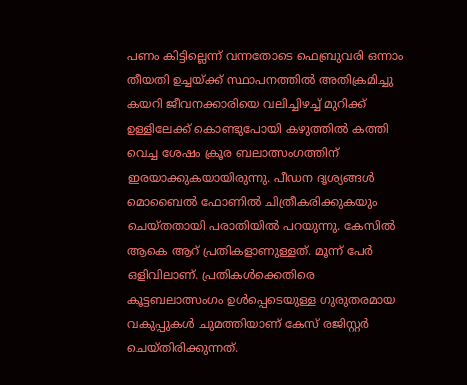പണം കിട്ടില്ലെന്ന് വന്നതോടെ ഫെബ്രുവരി ഒന്നാം തീയതി ഉച്ചയ്ക്ക് സ്ഥാപനത്തില്‍ അതിക്രമിച്ചു കയറി ജീവനക്കാരിയെ വലിച്ചിഴച്ച് മുറിക്ക് ഉള്ളിലേക്ക് കൊണ്ടുപോയി കഴുത്തില്‍ കത്തി വെച്ച ശേഷം ക്രൂര ബലാത്സംഗത്തിന് ഇരയാക്കുകയായിരുന്നു. പീഡന ദൃശ്യങ്ങള്‍ മൊബൈല്‍ ഫോണില്‍ ചിത്രീകരിക്കുകയും ചെയ്തതായി പരാതിയില്‍ പറയുന്നു. കേസില്‍ ആകെ ആറ് പ്രതികളാണുള്ളത്. മൂന്ന് പേര്‍ ഒളിവിലാണ്. പ്രതികള്‍ക്കെതിരെ കൂട്ടബലാത്സംഗം ഉള്‍പ്പെടെയുള്ള ഗുരുതരമായ വകുപ്പുകള്‍ ചുമത്തിയാണ് കേസ് രജിസ്റ്റര്‍ ചെയ്തിരിക്കുന്നത്.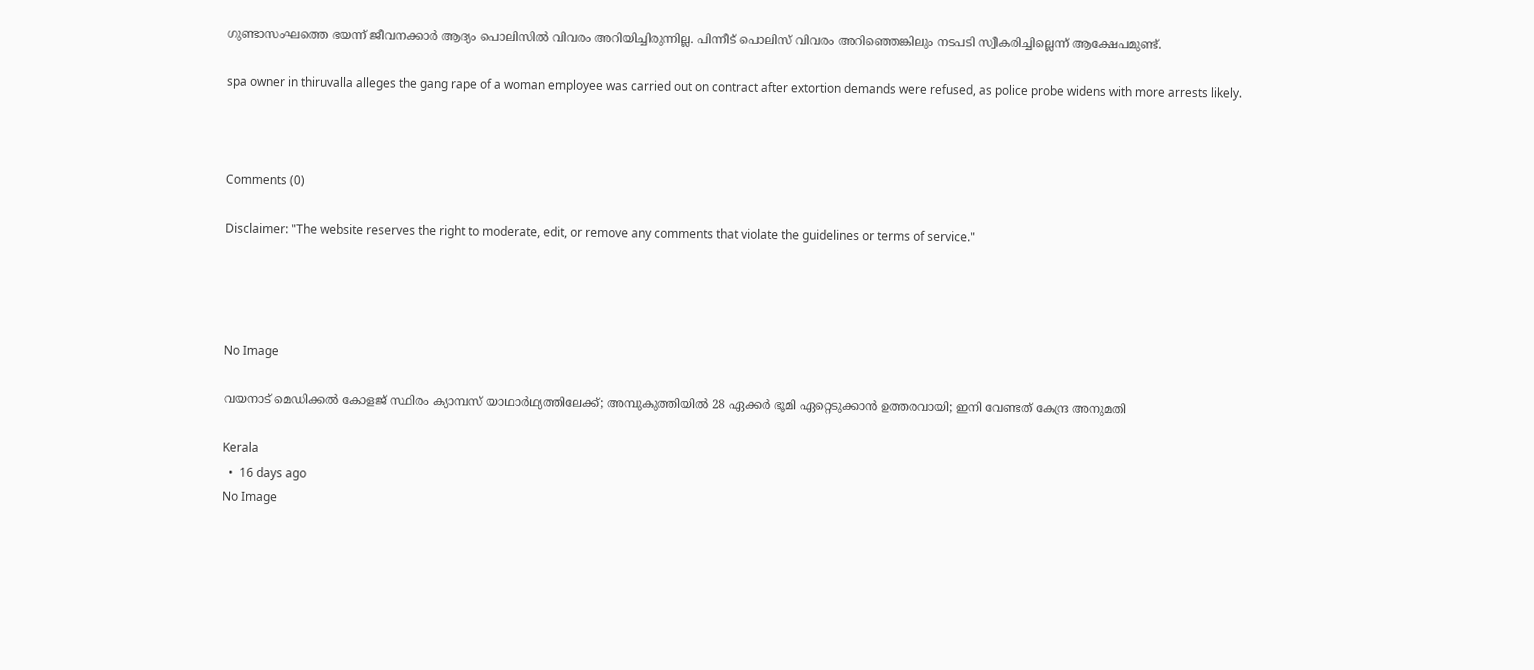ഗുണ്ടാസംഘത്തെ ഭയന്ന് ജീവനക്കാര്‍ ആദ്യം പൊലിസില്‍ വിവരം അറിയിച്ചിരുന്നില്ല. പിന്നീട് പൊലിസ് വിവരം അറിഞ്ഞെങ്കിലും നടപടി സ്വീകരിച്ചില്ലെന്ന് ആക്ഷേപമുണ്ട്.

spa owner in thiruvalla alleges the gang rape of a woman employee was carried out on contract after extortion demands were refused, as police probe widens with more arrests likely.



Comments (0)

Disclaimer: "The website reserves the right to moderate, edit, or remove any comments that violate the guidelines or terms of service."




No Image

വയനാട് മെഡിക്കൽ കോളജ് സ്ഥിരം ക്യാമ്പസ് യാഥാർഥ്യത്തിലേക്ക്; അമ്പുകുത്തിയിൽ 28 ഏക്കർ ഭൂമി ഏറ്റെടുക്കാൻ ഉത്തരവായി; ഇനി വേണ്ടത് കേന്ദ്ര അനുമതി

Kerala
  •  16 days ago
No Image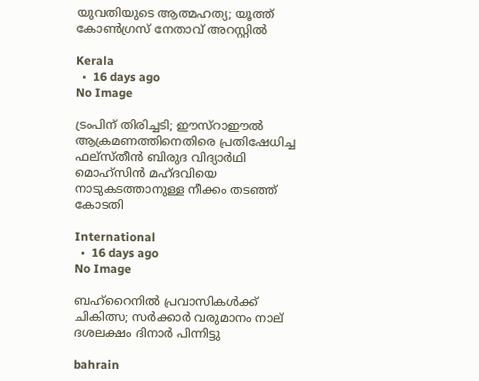യുവതിയുടെ ആത്മഹത്യ; യൂത്ത് കോണ്‍ഗ്രസ് നേതാവ് അറസ്റ്റില്‍

Kerala
  •  16 days ago
No Image

ട്രംപിന് തിരിച്ചടി; ഈസ്‌റാഈല്‍ ആക്രമണത്തിനെതിരെ പ്രതിഷേധിച്ച ഫല്‌സ്തീന്‍ ബിരുദ വിദ്യാര്‍ഥി മൊഹ്‌സിന്‍ മഹ്ദവിയെ നാടുകടത്താനുള്ള നീക്കം തടഞ്ഞ് കോടതി

International
  •  16 days ago
No Image

ബഹ്‌റൈനില്‍ പ്രവാസികള്‍ക്ക് ചികിത്സ; സര്‍ക്കാര്‍ വരുമാനം നാല് ദശലക്ഷം ദിനാര്‍ പിന്നിട്ടു

bahrain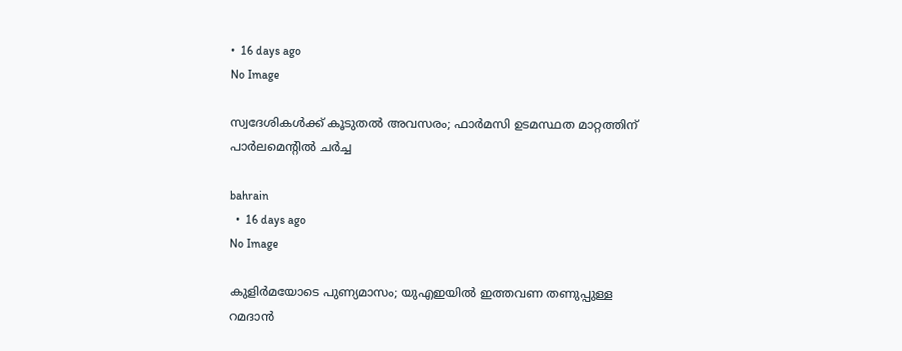•  16 days ago
No Image

സ്വദേശികള്‍ക്ക് കൂടുതല്‍ അവസരം; ഫാര്‍മസി ഉടമസ്ഥത മാറ്റത്തിന് പാര്‍ലമെന്റില്‍ ചര്‍ച്ച

bahrain
  •  16 days ago
No Image

കുളിർമയോടെ പുണ്യമാസം; യുഎഇയിൽ ഇത്തവണ തണുപ്പുള്ള റമദാൻ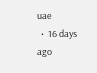uae
  •  16 days ago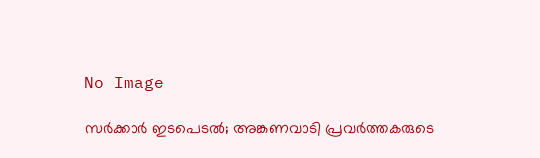No Image

സർക്കാർ ഇടപെടൽ; അങ്കണവാടി പ്രവർത്തകരുടെ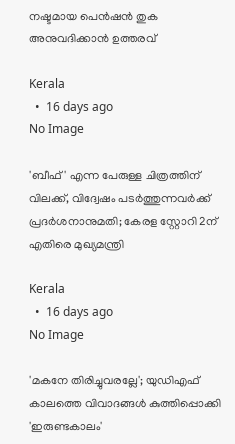നഷ്ടമായ പെൻഷൻ തുക അനുവദിക്കാൻ ഉത്തരവ്

Kerala
  •  16 days ago
No Image

'ബീഫ്' എന്ന പേരുള്ള ചിത്രത്തിന് വിലക്ക്, വിദ്വേഷം പടർത്തുന്നവർക്ക് പ്രദർശനാനുമതി; കേരള സ്റ്റോറി 2ന് എതിരെ മുഖ്യമന്ത്രി

Kerala
  •  16 days ago
No Image

'മകനേ തിരിച്ചുവരല്ലേ'; യുഡിഎഫ് കാലത്തെ വിവാദങ്ങൾ കുത്തിപ്പൊക്കി 'ഇരുണ്ടകാലം'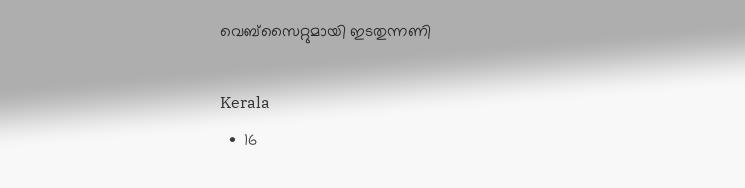വെബ്‌സൈറ്റുമായി ഇടതുന്നണി

Kerala
  •  16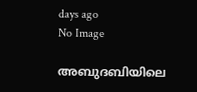days ago
No Image

അബുദബിയിലെ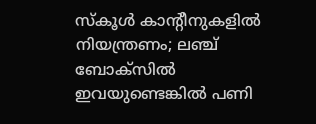സ്കൂൾ കാന്റീനുകളിൽ നിയന്ത്രണം; ലഞ്ച് ബോക്സിൽ ഇവയുണ്ടെങ്കിൽ പണി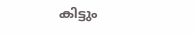കിട്ടും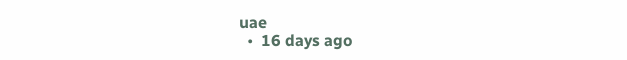uae
  •  16 days ago